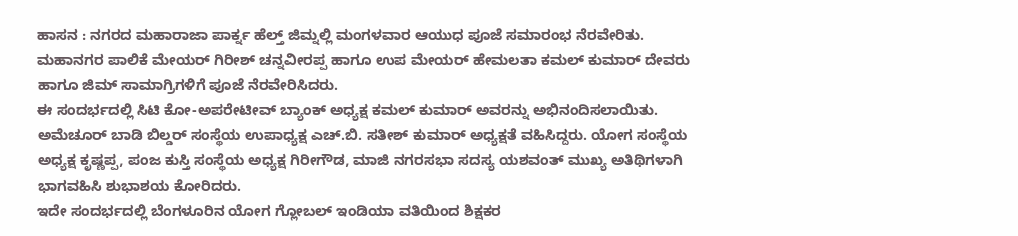ಹಾಸನ : ನಗರದ ಮಹಾರಾಜಾ ಪಾರ್ಕ್ನ ಹೆಲ್ತ್ ಜಿಮ್ನಲ್ಲಿ ಮಂಗಳವಾರ ಆಯುಧ ಪೂಜೆ ಸಮಾರಂಭ ನೆರವೇರಿತು.
ಮಹಾನಗರ ಪಾಲಿಕೆ ಮೇಯರ್ ಗಿರೀಶ್ ಚನ್ನವೀರಪ್ಪ ಹಾಗೂ ಉಪ ಮೇಯರ್ ಹೇಮಲತಾ ಕಮಲ್ ಕುಮಾರ್ ದೇವರು ಹಾಗೂ ಜಿಮ್ ಸಾಮಾಗ್ರಿಗಳಿಗೆ ಪೂಜೆ ನೆರವೇರಿಸಿದರು.
ಈ ಸಂದರ್ಭದಲ್ಲಿ ಸಿಟಿ ಕೋ-ಅಪರೇಟೀವ್ ಬ್ಯಾಂಕ್ ಅಧ್ಯಕ್ಷ ಕಮಲ್ ಕುಮಾರ್ ಅವರನ್ನು ಅಭಿನಂದಿಸಲಾಯಿತು.
ಅಮೆಚೂರ್ ಬಾಡಿ ಬಿಲ್ಡರ್ ಸಂಸ್ಥೆಯ ಉಪಾಧ್ಯಕ್ಷ ಎಚ್.ಬಿ. ಸತೀಶ್ ಕುಮಾರ್ ಅಧ್ಯಕ್ಷತೆ ವಹಿಸಿದ್ದರು. ಯೋಗ ಸಂಸ್ಥೆಯ ಅಧ್ಯಕ್ಷ ಕೃಷ್ಣಪ್ಪ, ಪಂಜ ಕುಸ್ತಿ ಸಂಸ್ಥೆಯ ಅಧ್ಯಕ್ಷ ಗಿರೀಗೌಡ, ಮಾಜಿ ನಗರಸಭಾ ಸದಸ್ಯ ಯಶವಂತ್ ಮುಖ್ಯ ಅತಿಥಿಗಳಾಗಿ ಭಾಗವಹಿಸಿ ಶುಭಾಶಯ ಕೋರಿದರು.
ಇದೇ ಸಂದರ್ಭದಲ್ಲಿ ಬೆಂಗಳೂರಿನ ಯೋಗ ಗ್ಲೋಬಲ್ ಇಂಡಿಯಾ ವತಿಯಿಂದ ಶಿಕ್ಷಕರ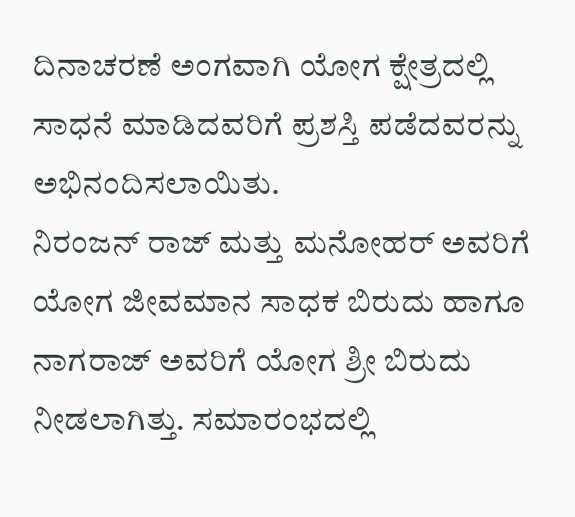ದಿನಾಚರಣೆ ಅಂಗವಾಗಿ ಯೋಗ ಕ್ಷೇತ್ರದಲ್ಲಿ ಸಾಧನೆ ಮಾಡಿದವರಿಗೆ ಪ್ರಶಸ್ತಿ ಪಡೆದವರನ್ನು ಅಭಿನಂದಿಸಲಾಯಿತು.
ನಿರಂಜನ್ ರಾಜ್ ಮತ್ತು ಮನೋಹರ್ ಅವರಿಗೆ ಯೋಗ ಜೀವಮಾನ ಸಾಧಕ ಬಿರುದು ಹಾಗೂ ನಾಗರಾಜ್ ಅವರಿಗೆ ಯೋಗ ಶ್ರೀ ಬಿರುದು ನೀಡಲಾಗಿತ್ತು. ಸಮಾರಂಭದಲ್ಲಿ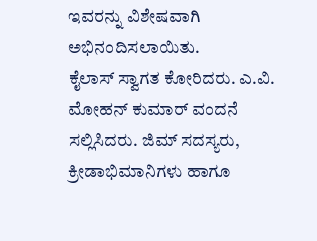ಇವರನ್ನು ವಿಶೇಷವಾಗಿ ಅಭಿನಂದಿಸಲಾಯಿತು.
ಕೈಲಾಸ್ ಸ್ವಾಗತ ಕೋರಿದರು. ಎ.ವಿ. ಮೋಹನ್ ಕುಮಾರ್ ವಂದನೆ ಸಲ್ಲಿಸಿದರು. ಜಿಮ್ ಸದಸ್ಯರು, ಕ್ರೀಡಾಭಿಮಾನಿಗಳು ಹಾಗೂ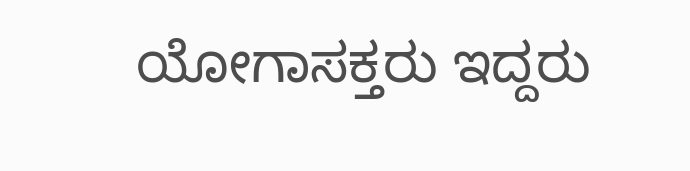ಯೋಗಾಸಕ್ತರು ಇದ್ದರು